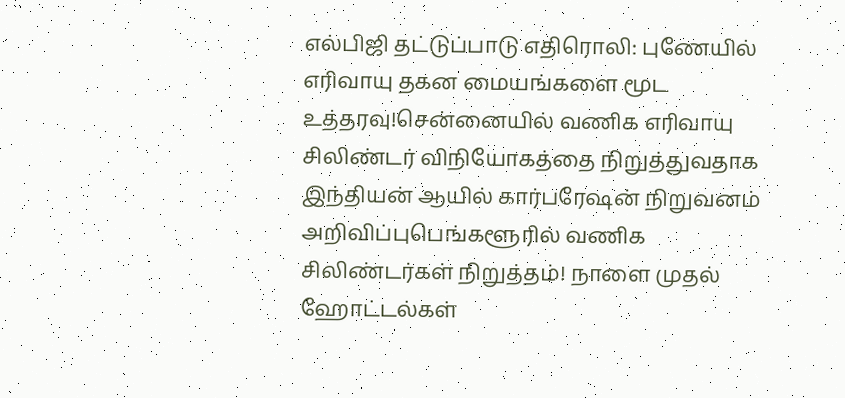எல்பிஜி தட்டுப்பாடு எதிரொலி: புணேயில் எரிவாயு தகன மையங்களை மூட உத்தரவு!சென்னையில் வணிக எரிவாயு சிலிண்டர் விநியோகத்தை நிறுத்துவதாக இந்தியன் ஆயில் கார்பரேஷன் நிறுவனம் அறிவிப்புபெங்களூரில் வணிக சிலிண்டர்கள் நிறுத்தம்! நாளை முதல் ஹோட்டல்கள்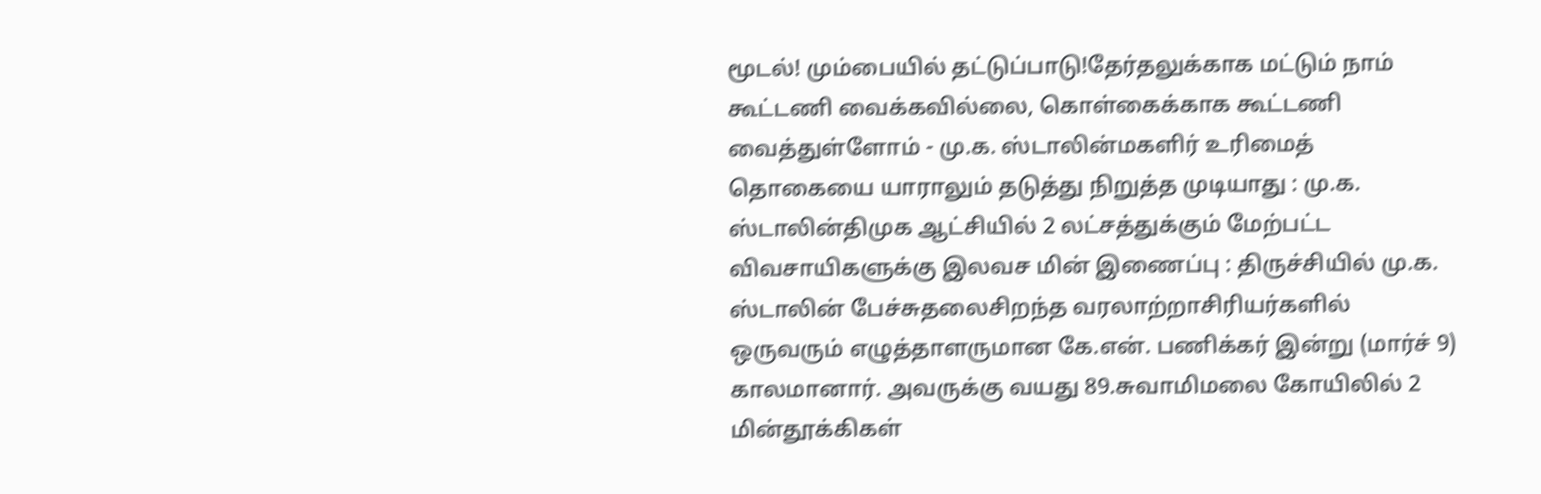மூடல்! மும்பையில் தட்டுப்பாடு!தேர்தலுக்காக மட்டும் நாம் கூட்டணி வைக்கவில்லை, கொள்கைக்காக கூட்டணி வைத்துள்ளோம் - மு.க. ஸ்டாலின்மகளிர் உரிமைத் தொகையை யாராலும் தடுத்து நிறுத்த முடியாது : மு.க. ஸ்டாலின்திமுக ஆட்சியில் 2 லட்சத்துக்கும் மேற்பட்ட விவசாயிகளுக்கு இலவச மின் இணைப்பு : திருச்சியில் மு.க. ஸ்டாலின் பேச்சுதலைசிறந்த வரலாற்றாசிரியர்களில் ஒருவரும் எழுத்தாளருமான கே.என். பணிக்கர் இன்று (மார்ச் 9) காலமானார். அவருக்கு வயது 89.சுவாமிமலை கோயிலில் 2 மின்தூக்கிகள்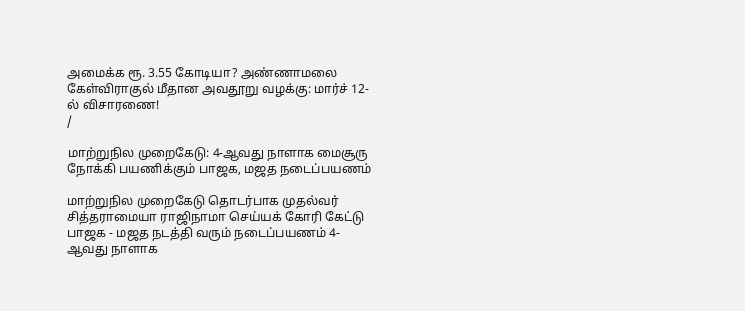அமைக்க ரூ. 3.55 கோடியா? அண்ணாமலை கேள்விராகுல் மீதான அவதூறு வழக்கு: மார்ச் 12-ல் விசாரணை!
/

மாற்றுநில முறைகேடு: 4-ஆவது நாளாக மைசூரு நோக்கி பயணிக்கும் பாஜக, மஜத நடைப்பயணம்

மாற்றுநில முறைகேடு தொடர்பாக முதல்வர் சித்தராமையா ராஜிநாமா செய்யக் கோரி கேட்டு பாஜக - மஜத நடத்தி வரும் நடைப்பயணம் 4-ஆவது நாளாக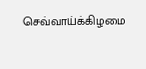செவ்வாய்க்கிழமை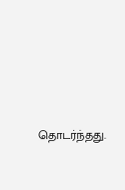தொடர்ந்தது.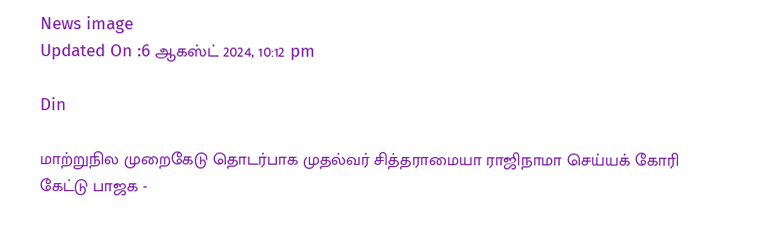News image
Updated On :6 ஆகஸ்ட் 2024, 10:12 pm

Din

மாற்றுநில முறைகேடு தொடர்பாக முதல்வர் சித்தராமையா ராஜிநாமா செய்யக் கோரி கேட்டு பாஜக -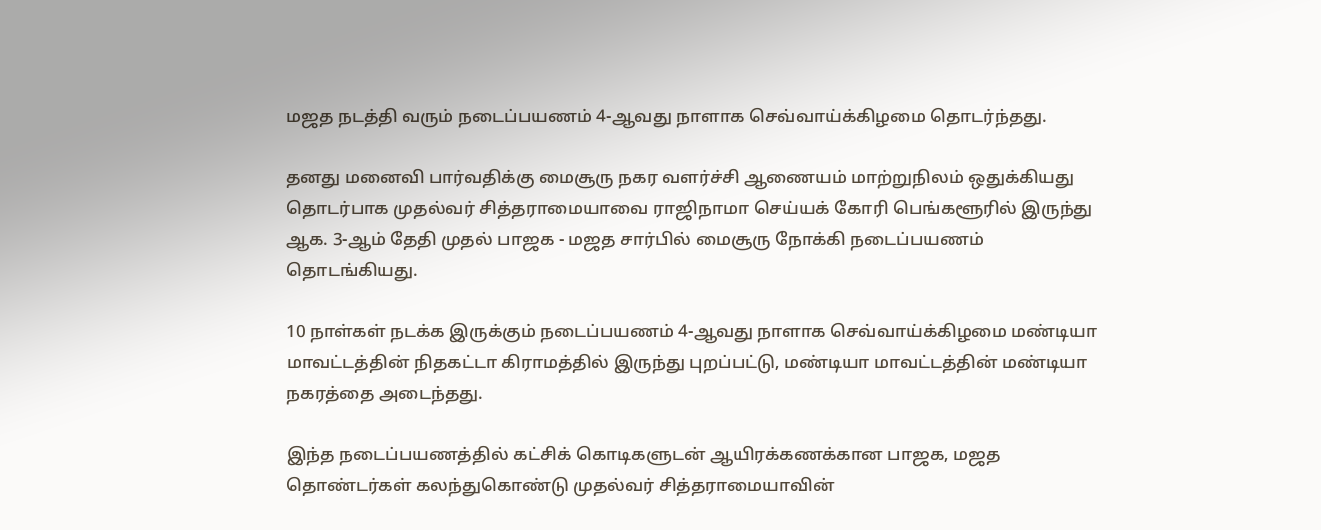மஜத நடத்தி வரும் நடைப்பயணம் 4-ஆவது நாளாக செவ்வாய்க்கிழமை தொடர்ந்தது.

தனது மனைவி பார்வதிக்கு மைசூரு நகர வளர்ச்சி ஆணையம் மாற்றுநிலம் ஒதுக்கியது தொடர்பாக முதல்வர் சித்தராமையாவை ராஜிநாமா செய்யக் கோரி பெங்களூரில் இருந்து ஆக. 3-ஆம் தேதி முதல் பாஜக - மஜத சார்பில் மைசூரு நோக்கி நடைப்பயணம் தொடங்கியது.

10 நாள்கள் நடக்க இருக்கும் நடைப்பயணம் 4-ஆவது நாளாக செவ்வாய்க்கிழமை மண்டியா மாவட்டத்தின் நிதகட்டா கிராமத்தில் இருந்து புறப்பட்டு, மண்டியா மாவட்டத்தின் மண்டியா நகரத்தை அடைந்தது.

இந்த நடைப்பயணத்தில் கட்சிக் கொடிகளுடன் ஆயிரக்கணக்கான பாஜக, மஜத தொண்டர்கள் கலந்துகொண்டு முதல்வர் சித்தராமையாவின்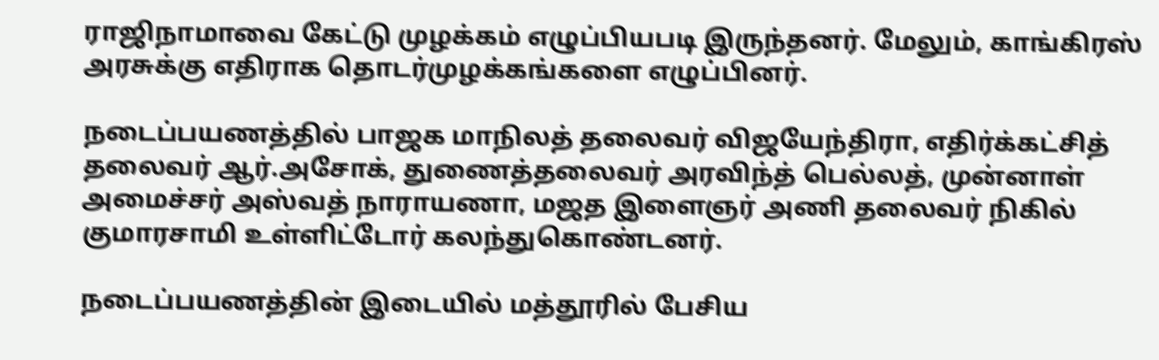ராஜிநாமாவை கேட்டு முழக்கம் எழுப்பியபடி இருந்தனர். மேலும், காங்கிரஸ் அரசுக்கு எதிராக தொடர்முழக்கங்களை எழுப்பினர்.

நடைப்பயணத்தில் பாஜக மாநிலத் தலைவர் விஜயேந்திரா, எதிர்க்கட்சித் தலைவர் ஆர்.அசோக், துணைத்தலைவர் அரவிந்த் பெல்லத், முன்னாள் அமைச்சர் அஸ்வத் நாராயணா, மஜத இளைஞர் அணி தலைவர் நிகில் குமாரசாமி உள்ளிட்டோர் கலந்துகொண்டனர்.

நடைப்பயணத்தின் இடையில் மத்தூரில் பேசிய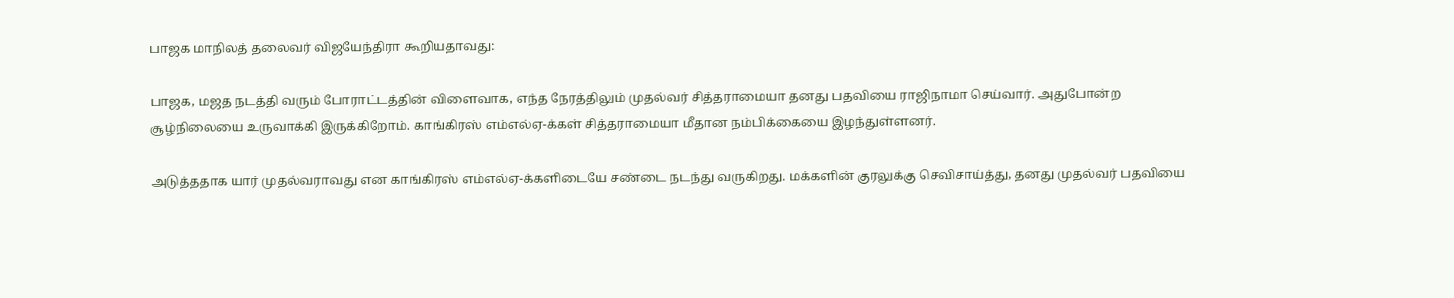பாஜக மாநிலத் தலைவர் விஜயேந்திரா கூறியதாவது:

பாஜக, மஜத நடத்தி வரும் போராட்டத்தின் விளைவாக, எந்த நேரத்திலும் முதல்வர் சித்தராமையா தனது பதவியை ராஜிநாமா செய்வார். அதுபோன்ற சூழ்நிலையை உருவாக்கி இருக்கிறோம். காங்கிரஸ் எம்எல்ஏ-க்கள் சித்தராமையா மீதான நம்பிக்கையை இழந்துள்ளனர்.

அடுத்ததாக யார் முதல்வராவது என காங்கிரஸ் எம்எல்ஏ-க்களிடையே சண்டை நடந்து வருகிறது. மக்களின் குரலுக்கு செவிசாய்த்து, தனது முதல்வர் பதவியை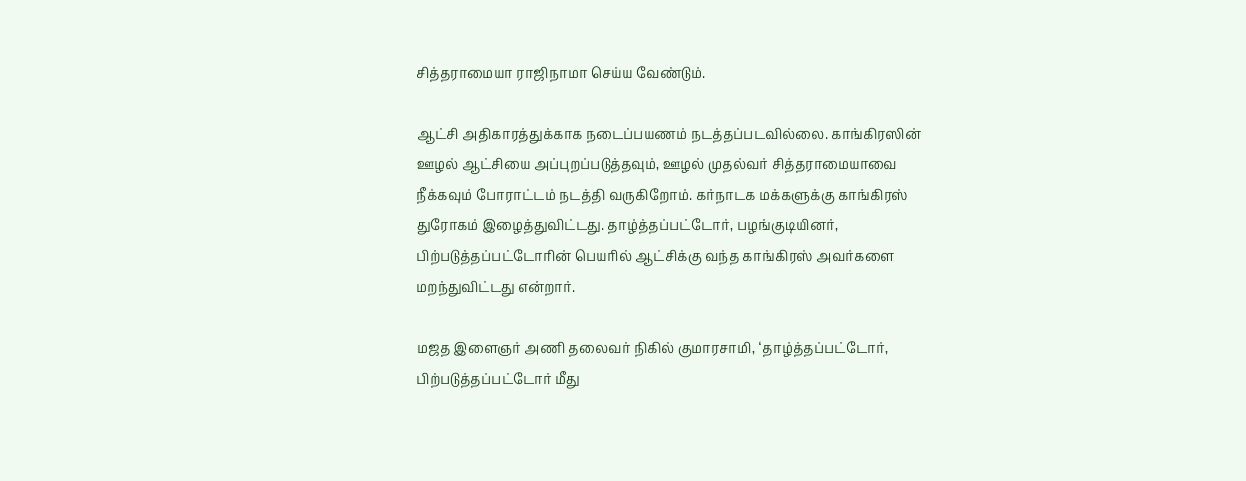சித்தராமையா ராஜிநாமா செய்ய வேண்டும்.

ஆட்சி அதிகாரத்துக்காக நடைப்பயணம் நடத்தப்படவில்லை. காங்கிரஸின் ஊழல் ஆட்சியை அப்புறப்படுத்தவும், ஊழல் முதல்வர் சித்தராமையாவை நீக்கவும் போராட்டம் நடத்தி வருகிறோம். கர்நாடக மக்களுக்கு காங்கிரஸ் துரோகம் இழைத்துவிட்டது. தாழ்த்தப்பட்டோர், பழங்குடியினர், பிற்படுத்தப்பட்டோரின் பெயரில் ஆட்சிக்கு வந்த காங்கிரஸ் அவர்களை மறந்துவிட்டது என்றார்.

மஜத இளைஞர் அணி தலைவர் நிகில் குமாரசாமி, ‘தாழ்த்தப்பட்டோர், பிற்படுத்தப்பட்டோர் மீது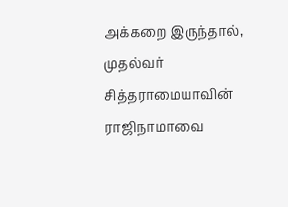அக்கறை இருந்தால், முதல்வர் சித்தராமையாவின் ராஜிநாமாவை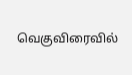வெகுவிரைவில்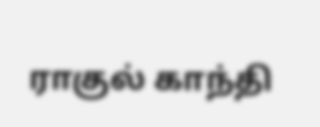ராகுல் காந்தி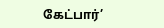கேட்பார்’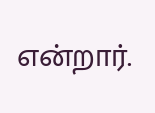என்றார்.